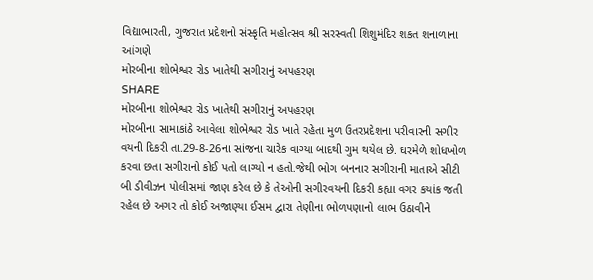વિદ્યાભારતી, ગુજરાત પ્રદેશનો સંસ્કૃતિ મહોત્સવ શ્રી સરસ્વતી શિશુમંદિર શકત શનાળાના આંગણે
મોરબીના શોભેશ્વર રોડ ખાતેથી સગીરાનું અપહરણ
SHARE
મોરબીના શોભેશ્વર રોડ ખાતેથી સગીરાનું અપહરણ
મોરબીના સામાકાંઠે આવેલા શોભેશ્વર રોડ ખાતે રહેતા મુળ ઉતરપ્રદેશના પરીવારની સગીર વયની દિકરી તા.29-8-26ના સાંજના ચારેક વાગ્યા બાદથી ગુમ થયેલ છે. ઘરમેળે શોધખોળ કરવા છતા સગીરાનો કોઈ પતો લાગ્યો ન હતો.જેથી ભોગ બનનાર સગીરાની માતાએ સીટી બી ડીવીઝન પોલીસમાં જાણ કરેલ છે કે તેઓની સગીરવયની દિકરી કહ્યા વગર કયાંક જતી રહેલ છે અગર તો કોઈ અજાણ્યા ઈસમ દ્વારા તેણીના ભોળપણાનો લાભ ઉઠાવીને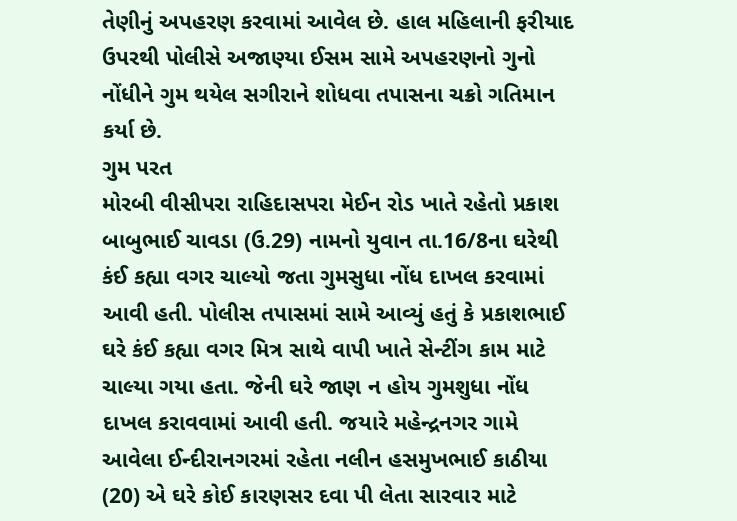તેણીનું અપહરણ કરવામાં આવેલ છે. હાલ મહિલાની ફરીયાદ ઉપરથી પોલીસે અજાણ્યા ઈસમ સામે અપહરણનો ગુનો નોંધીને ગુમ થયેલ સગીરાને શોધવા તપાસના ચક્રો ગતિમાન કર્યા છે.
ગુમ પરત
મોરબી વીસીપરા રાહિદાસપરા મેઈન રોડ ખાતે રહેતો પ્રકાશ બાબુભાઈ ચાવડા (ઉ.29) નામનો યુવાન તા.16/8ના ઘરેથી કંઈ કહ્યા વગર ચાલ્યો જતા ગુમસુધા નોંધ દાખલ કરવામાં આવી હતી. પોલીસ તપાસમાં સામે આવ્યું હતું કે પ્રકાશભાઈ ઘરે કંઈ કહ્યા વગર મિત્ર સાથે વાપી ખાતે સેન્ટીંગ કામ માટે ચાલ્યા ગયા હતા. જેની ઘરે જાણ ન હોય ગુમશુધા નોંધ દાખલ કરાવવામાં આવી હતી. જયારે મહેન્દ્રનગર ગામે આવેલા ઈન્દીરાનગરમાં રહેતા નલીન હસમુખભાઈ કાઠીયા (20) એ ઘરે કોઈ કારણસર દવા પી લેતા સારવાર માટે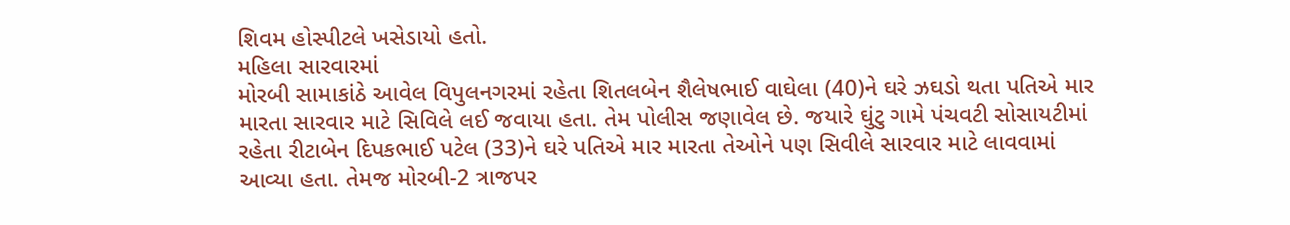શિવમ હોસ્પીટલે ખસેડાયો હતો.
મહિલા સારવારમાં
મોરબી સામાકાંઠે આવેલ વિપુલનગરમાં રહેતા શિતલબેન શૈલેષભાઈ વાઘેલા (40)ને ઘરે ઝઘડો થતા પતિએ માર મારતા સારવાર માટે સિવિલે લઈ જવાયા હતા. તેમ પોલીસ જણાવેલ છે. જયારે ઘુંટુ ગામે પંચવટી સોસાયટીમાં રહેતા રીટાબેન દિપકભાઈ પટેલ (33)ને ઘરે પતિએ માર મારતા તેઓને પણ સિવીલે સારવાર માટે લાવવામાં આવ્યા હતા. તેમજ મોરબી-2 ત્રાજપર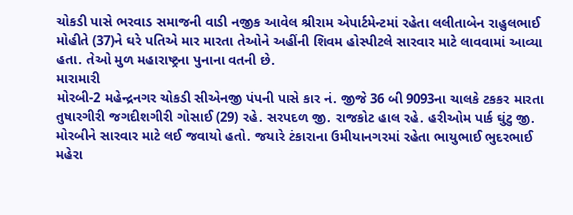ચોકડી પાસે ભરવાડ સમાજની વાડી નજીક આવેલ શ્રીરામ એપાર્ટમેન્ટમાં રહેતા લલીતાબેન રાહુલભાઈ મોહીતે (37)ને ઘરે પતિએ માર મારતા તેઓને અહીંની શિવમ હોસ્પીટલે સારવાર માટે લાવવામાં આવ્યા હતા. તેઓ મુળ મહારાષ્ટ્રના પુનાના વતની છે.
મારામારી
મોરબી-2 મહેન્દ્રનગર ચોકડી સીએનજી પંપની પાસે કાર નં. જીજે 36 બી 9093ના ચાલકે ટકકર મારતા તુષારગીરી જગદીશગીરી ગોસાઈ (29) રહે. સરપદળ જી. રાજકોટ હાલ રહે. હરીઓમ પાર્ક ઘુંટુ જી. મોરબીને સારવાર માટે લઈ જવાયો હતો. જયારે ટંકારાના ઉમીયાનગરમાં રહેતા ભાયુભાઈ ભુદરભાઈ મહેરા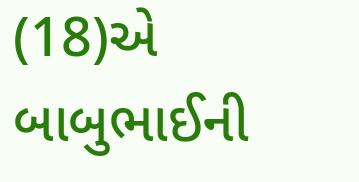(18)એ બાબુભાઈની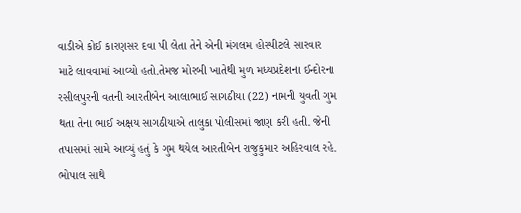વાડીએ કોઈ કારણસર દવા પી લેતા તેને એની મંગલમ હોસ્પીટલે સારવાર માટે લાવવામાં આવ્યો હતો.તેમજ મોરબી ખાતેથી મુળ મધ્યપ્રદેશના ઈન્દોરના રસીલપુરની વતની આરતીબેન આલાભાઈ સાગઠીયા (22) નામની યુવતી ગુમ થતા તેના ભાઈ અક્ષય સાગઠીયાએ તાલુકા પોલીસમાં જાણ કરી હતી. જેની તપાસમાં સામે આવ્યું હતું કે ગુમ થયેલ આરતીબેન રાજુકુમાર અહિરવાલ રહે. ભોપાલ સાથે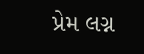પ્રેમ લગ્ન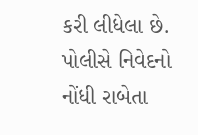કરી લીધેલા છે. પોલીસે નિવેદનો નોંધી રાબેતા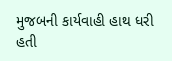મુજબની કાર્યવાહી હાથ ધરી હતી